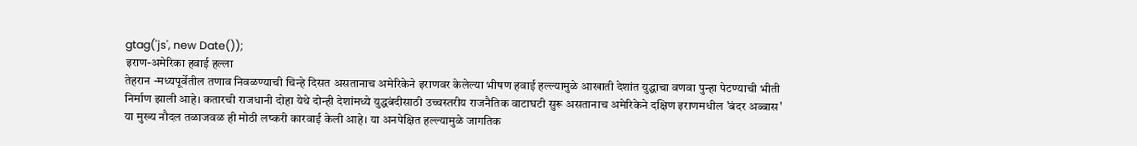gtag('js', new Date());
इराण-अमेरिका हवाई हल्ला
तेहरान -मध्यपूर्वेतील तणाव निवळण्याची चिन्हे दिसत असतानाच अमेरिकेने इराणवर केलेल्या भीषण हवाई हल्ल्यामुळे आखाती देशांत युद्धाचा वणवा पुन्हा पेटण्याची भीती निर्माण झाली आहे। कतारची राजधानी दोहा येथे दोन्ही देशांमध्ये युद्धबंदीसाठी उच्चस्तरीय राजनैतिक वाटाघटी सुरू असतानाच अमेरिकेने दक्षिण इराणमधील 'बंदर अब्बास' या मुख्य नौदल तळाजवळ ही मोठी लष्करी कारवाई केली आहे। या अनपेक्षित हल्ल्यामुळे जागतिक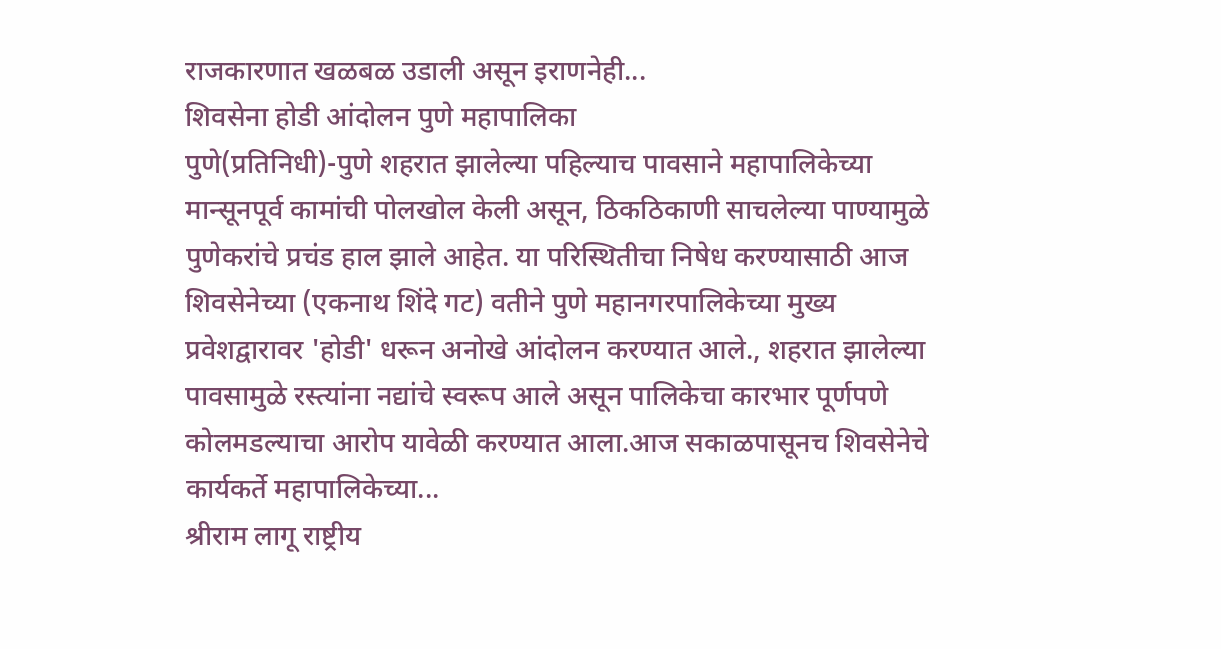राजकारणात खळबळ उडाली असून इराणनेही...
शिवसेना होडी आंदोलन पुणे महापालिका
पुणे(प्रतिनिधी)-पुणे शहरात झालेल्या पहिल्याच पावसाने महापालिकेच्या मान्सूनपूर्व कामांची पोलखोल केली असून, ठिकठिकाणी साचलेल्या पाण्यामुळे पुणेकरांचे प्रचंड हाल झाले आहेत. या परिस्थितीचा निषेध करण्यासाठी आज शिवसेनेच्या (एकनाथ शिंदे गट) वतीने पुणे महानगरपालिकेच्या मुख्य प्रवेशद्वारावर 'होडी' धरून अनोखे आंदोलन करण्यात आले., शहरात झालेल्या पावसामुळे रस्त्यांना नद्यांचे स्वरूप आले असून पालिकेचा कारभार पूर्णपणे कोलमडल्याचा आरोप यावेळी करण्यात आला.आज सकाळपासूनच शिवसेनेचे कार्यकर्ते महापालिकेच्या...
श्रीराम लागू राष्ट्रीय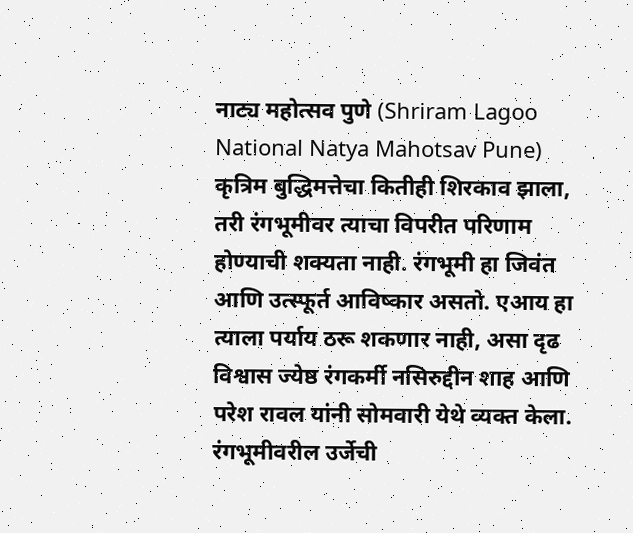नाट्य महोत्सव पुणे (Shriram Lagoo National Natya Mahotsav Pune)
कृत्रिम बुद्धिमत्तेचा कितीही शिरकाव झाला, तरी रंगभूमीवर त्याचा विपरीत परिणाम होण्याची शक्यता नाही. रंगभूमी हा जिवंत आणि उत्स्फूर्त आविष्कार असतो. एआय हा त्याला पर्याय ठरू शकणार नाही, असा दृढ विश्वास ज्येष्ठ रंगकर्मी नसिरुद्दीन शाह आणि परेश रावल यांनी सोमवारी येथे व्यक्त केला. रंगभूमीवरील उर्जेची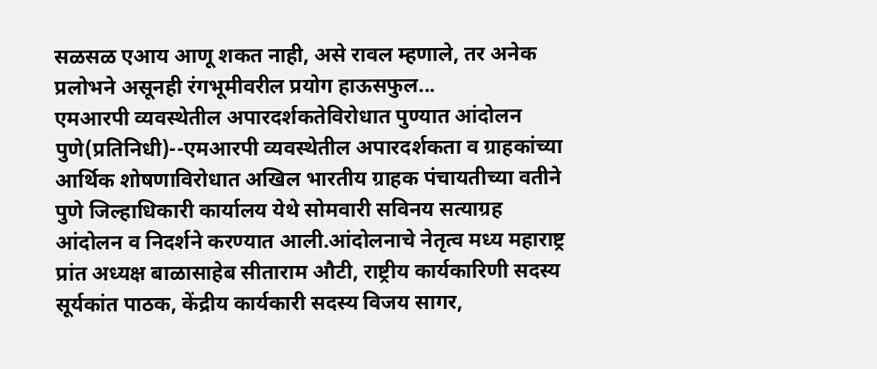सळसळ एआय आणू शकत नाही, असे रावल म्हणाले, तर अनेक प्रलोभने असूनही रंगभूमीवरील प्रयोग हाऊसफुल...
एमआरपी व्यवस्थेतील अपारदर्शकतेविरोधात पुण्यात आंदोलन
पुणे(प्रतिनिधी)--एमआरपी व्यवस्थेतील अपारदर्शकता व ग्राहकांच्या आर्थिक शोषणाविरोधात अखिल भारतीय ग्राहक पंचायतीच्या वतीने पुणे जिल्हाधिकारी कार्यालय येथे सोमवारी सविनय सत्याग्रह आंदोलन व निदर्शने करण्यात आली.आंदोलनाचे नेतृत्व मध्य महाराष्ट्र प्रांत अध्यक्ष बाळासाहेब सीताराम औटी, राष्ट्रीय कार्यकारिणी सदस्य सूर्यकांत पाठक, केंद्रीय कार्यकारी सदस्य विजय सागर,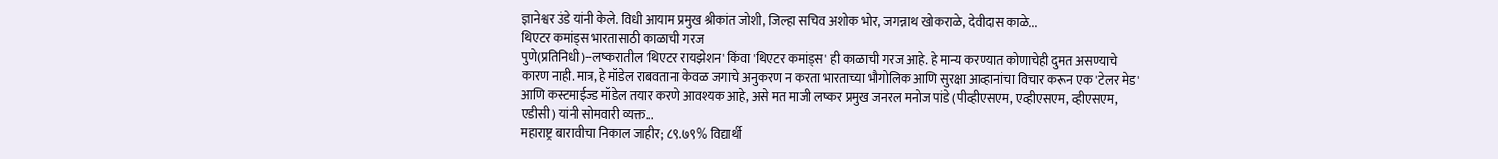ज्ञानेश्वर उंडे यांनी केले. विधी आयाम प्रमुख श्रीकांत जोशी, जिल्हा सचिव अशोक भोर, जगन्नाथ खोकराळे, देवीदास काळे...
थिएटर कमांड्स भारतासाठी काळाची गरज
पुणे(प्रतिनिधी)--लष्करातील 'थिएटर रायझेशन' किंवा 'थिएटर कमांड्स' ही काळाची गरज आहे. हे मान्य करण्यात कोणाचेही दुमत असण्याचे कारण नाही. मात्र, हे मॉडेल राबवताना केवळ जगाचे अनुकरण न करता भारताच्या भौगोलिक आणि सुरक्षा आव्हानांचा विचार करून एक 'टेलर मेड' आणि कस्टमाईज्ड मॉडेल तयार करणे आवश्यक आहे, असे मत माजी लष्कर प्रमुख जनरल मनोज पांडे (पीव्हीएसएम, एव्हीएसएम, व्हीएसएम, एडीसी) यांनी सोमवारी व्यक्त...
महाराष्ट्र बारावीचा निकाल जाहीर; ८९.७९% विद्यार्थी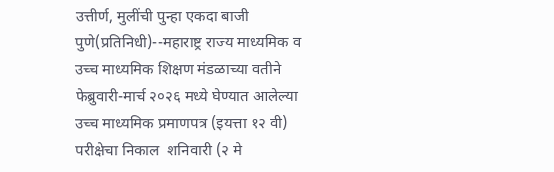उत्तीर्ण, मुलींची पुन्हा एकदा बाजी
पुणे(प्रतिनिधी)--महाराष्ट्र राज्य माध्यमिक व उच्च माध्यमिक शिक्षण मंडळाच्या वतीने  फेब्रुवारी-मार्च २०२६ मध्ये घेण्यात आलेल्या उच्च माध्यमिक प्रमाणपत्र (इयत्ता १२ वी) परीक्षेचा निकाल  शनिवारी (२ मे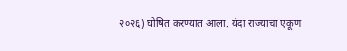२०२६) घोषित करण्यात आला. यंदा राज्याचा एकूण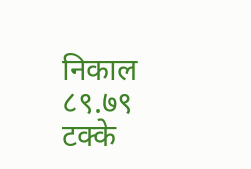निकाल ८९.७९ टक्के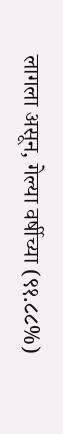लागला असून, गेल्या वर्षीच्या (९१.८८%)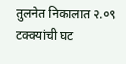तुलनेत निकालात २.०९ टक्क्यांची घट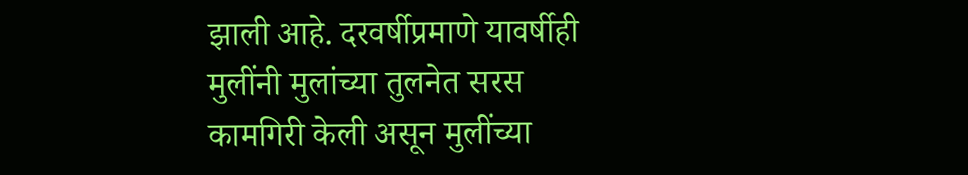झाली आहे. दरवर्षीप्रमाणे यावर्षीही मुलींनी मुलांच्या तुलनेत सरस कामगिरी केली असून मुलींच्या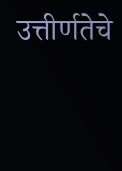उत्तीर्णतेचे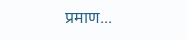प्रमाण...